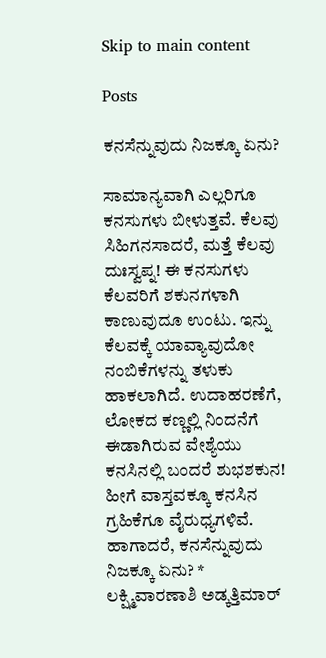Skip to main content

Posts

ಕನಸೆನ್ನುವುದು ನಿಜಕ್ಕೂ ಏನು?

ಸಾಮಾನ್ಯವಾಗಿ ಎಲ್ಲರಿಗೂ ಕನಸುಗಳು ಬೀಳುತ್ತವೆ. ಕೆಲವು ಸಿಹಿಗನಸಾದರೆ, ಮತ್ತೆ ಕೆಲವು ದುಃಸ್ವಪ್ನ! ಈ ಕನಸುಗಳು ಕೆಲವರಿಗೆ ಶಕುನಗಳಾಗಿ ಕಾಣುವುದೂ ಉಂಟು. ಇನ್ನು ಕೆಲವಕ್ಕೆ ಯಾವ್ಯಾವುದೋ ನಂಬಿಕೆಗಳನ್ನು ತಳುಕು ಹಾಕಲಾಗಿದೆ. ಉದಾಹರಣೆಗೆ, ಲೋಕದ ಕಣ್ಣಲ್ಲಿ ನಿಂದನೆಗೆ ಈಡಾಗಿರುವ ವೇಶ್ಯೆಯು ಕನಸಿನಲ್ಲಿ ಬಂದರೆ ಶುಭಶಕುನ! ಹೀಗೆ ವಾಸ್ತವಕ್ಕೂ ಕನಸಿನ ಗ್ರಹಿಕೆಗೂ ವೈರುಧ್ಯಗಳಿವೆ. ಹಾಗಾದರೆ, ಕನಸೆನ್ನುವುದು ನಿಜಕ್ಕೂ ಏನು? * ಲಕ್ಷ್ಮಿವಾರಣಾಶಿ ಅಡ್ಕತ್ತಿಮಾರ್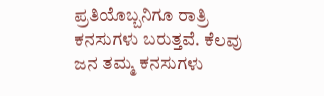ಪ್ರತಿಯೊಬ್ಬನಿಗೂ ರಾತ್ರಿ ಕನಸುಗಳು ಬರುತ್ತವೆ. ಕೆಲವು ಜನ ತಮ್ಮ ಕನಸುಗಳು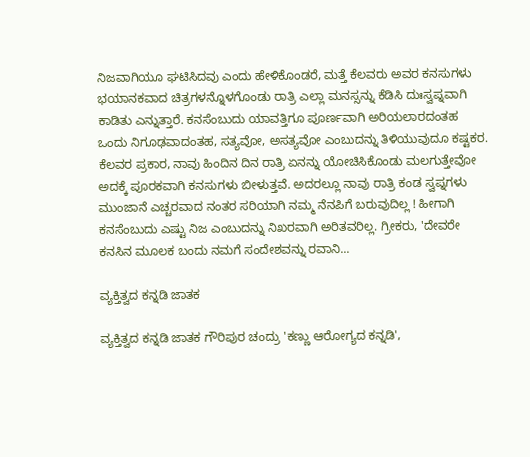ನಿಜವಾಗಿಯೂ ಘಟಿಸಿದವು ಎಂದು ಹೇಳಿಕೊಂಡರೆ, ಮತ್ತೆ ಕೆಲವರು ಅವರ ಕನಸುಗಳು ಭಯಾನಕವಾದ ಚಿತ್ರಗಳನ್ನೊಳಗೊಂಡು ರಾತ್ರಿ ಎಲ್ಲಾ ಮನಸ್ಸನ್ನು ಕೆಡಿಸಿ ದುಃಸ್ವಪ್ನವಾಗಿ ಕಾಡಿತು ಎನ್ನುತ್ತಾರೆ. ಕನಸೆಂಬುದು ಯಾವತ್ತಿಗೂ ಪೂರ್ಣವಾಗಿ ಅರಿಯಲಾರದಂತಹ ಒಂದು ನಿಗೂಢವಾದಂತಹ, ಸತ್ಯವೋ, ಅಸತ್ಯವೋ ಎಂಬುದನ್ನು ತಿಳಿಯುವುದೂ ಕಷ್ಟಕರ. ಕೆಲವರ ಪ್ರಕಾರ, ನಾವು ಹಿಂದಿನ ದಿನ ರಾತ್ರಿ ಏನನ್ನು ಯೋಚಿಸಿಕೊಂಡು ಮಲಗುತ್ತೇವೋ ಅದಕ್ಕೆ ಪೂರಕವಾಗಿ ಕನಸುಗಳು ಬೀಳುತ್ತವೆ. ಅದರಲ್ಲೂ ನಾವು ರಾತ್ರಿ ಕಂಡ ಸ್ವಪ್ನಗಳು ಮುಂಜಾನೆ ಎಚ್ಚರವಾದ ನಂತರ ಸರಿಯಾಗಿ ನಮ್ಮ ನೆನಪಿಗೆ ಬರುವುದಿಲ್ಲ ! ಹೀಗಾಗಿ ಕನಸೆಂಬುದು ಎಷ್ಟು ನಿಜ ಎಂಬುದನ್ನು ನಿಖರವಾಗಿ ಅರಿತವರಿಲ್ಲ. ಗ್ರೀಕರು, 'ದೇವರೇ ಕನಸಿನ ಮೂಲಕ ಬಂದು ನಮಗೆ ಸಂದೇಶವನ್ನು ರವಾನಿ...

ವ್ಯಕ್ತಿತ್ವದ ಕನ್ನಡಿ ಜಾತಕ

ವ್ಯಕ್ತಿತ್ವದ ಕನ್ನಡಿ ಜಾತಕ ಗೌರಿಪುರ ಚಂದ್ರು 'ಕಣ್ಣು ಆರೋಗ್ಯದ ಕನ್ನಡಿ',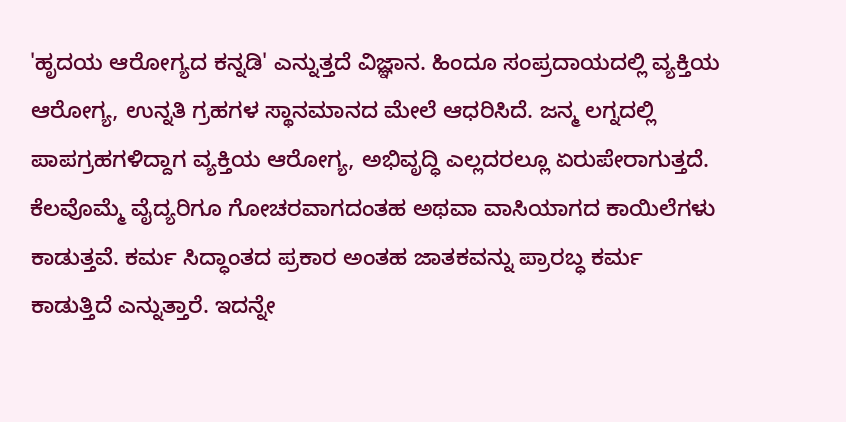'ಹೃದಯ ಆರೋಗ್ಯದ ಕನ್ನಡಿ' ಎನ್ನುತ್ತದೆ ವಿಜ್ಞಾನ. ಹಿಂದೂ ಸಂಪ್ರದಾಯದಲ್ಲಿ ವ್ಯಕ್ತಿಯ ಆರೋಗ್ಯ, ಉನ್ನತಿ ಗ್ರಹಗಳ ಸ್ಥಾನಮಾನದ ಮೇಲೆ ಆಧರಿಸಿದೆ. ಜನ್ಮ ಲಗ್ನದಲ್ಲಿ ಪಾಪಗ್ರಹಗಳಿದ್ದಾಗ ವ್ಯಕ್ತಿಯ ಆರೋಗ್ಯ, ಅಭಿವೃದ್ಧಿ ಎಲ್ಲದರಲ್ಲೂ ಏರುಪೇರಾಗುತ್ತದೆ. ಕೆಲವೊಮ್ಮೆ ವೈದ್ಯರಿಗೂ ಗೋಚರವಾಗದಂತಹ ಅಥವಾ ವಾಸಿಯಾಗದ ಕಾಯಿಲೆಗಳು ಕಾಡುತ್ತವೆ. ಕರ್ಮ ಸಿದ್ಧಾಂತದ ಪ್ರಕಾರ ಅಂತಹ ಜಾತಕವನ್ನು ಪ್ರಾರಬ್ಧ ಕರ್ಮ ಕಾಡುತ್ತಿದೆ ಎನ್ನುತ್ತಾರೆ. ಇದನ್ನೇ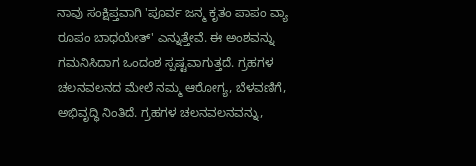ನಾವು ಸಂಕ್ಷಿಪ್ತವಾಗಿ 'ಪೂರ್ವ ಜನ್ಮ ಕೃತಂ ಪಾಪಂ ವ್ಯಾ ರೂಪಂ ಬಾಧಯೇತ್' ಎನ್ನುತ್ತೇವೆ. ಈ ಅಂಶವನ್ನು ಗಮನಿಸಿದಾಗ ಒಂದಂಶ ಸ್ಪಷ್ಟವಾಗುತ್ತದೆ. ಗ್ರಹಗಳ ಚಲನವಲನದ ಮೇಲೆ ನಮ್ಮ ಆರೋಗ್ಯ, ಬೆಳವಣಿಗೆ, ಅಭಿವೃದ್ಧಿ ನಿಂತಿದೆ. ಗ್ರಹಗಳ ಚಲನವಲನವನ್ನು,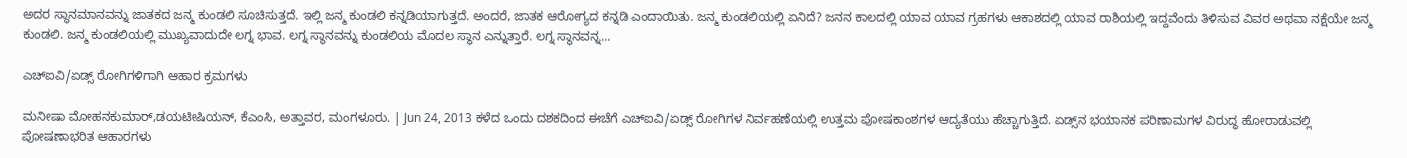ಅದರ ಸ್ಥಾನಮಾನವನ್ನು ಜಾತಕದ ಜನ್ಮ ಕುಂಡಲಿ ಸೂಚಿಸುತ್ತದೆ. ಇಲ್ಲಿ ಜನ್ಮ ಕುಂಡಲಿ ಕನ್ನಡಿಯಾಗುತ್ತದೆ. ಅಂದರೆ, ಜಾತಕ ಆರೋಗ್ಯದ ಕನ್ನಡಿ ಎಂದಾಯಿತು. ಜನ್ಮ ಕುಂಡಲಿಯಲ್ಲಿ ಏನಿದೆ? ಜನನ ಕಾಲದಲ್ಲಿ ಯಾವ ಯಾವ ಗ್ರಹಗಳು ಆಕಾಶದಲ್ಲಿ ಯಾವ ರಾಶಿಯಲ್ಲಿ ಇದ್ದವೆಂದು ತಿಳಿಸುವ ವಿವರ ಅಥವಾ ನಕ್ಷೆಯೇ ಜನ್ಮ ಕುಂಡಲಿ. ಜನ್ಮ ಕುಂಡಲಿಯಲ್ಲಿ ಮುಖ್ಯವಾದುದೇ ಲಗ್ನ ಭಾವ. ಲಗ್ನ ಸ್ಥಾನವನ್ನು ಕುಂಡಲಿಯ ಮೊದಲ ಸ್ಥಾನ ಎನ್ನುತ್ತಾರೆ. ಲಗ್ನ ಸ್ಥಾನವನ್ನ...

ಎಚ್‌ಐವಿ/ಏಡ್ಸ್‌ ರೋಗಿಗಳಿಗಾಗಿ ಆಹಾರ ಕ್ರಮಗಳು

ಮನೀಷಾ ಮೋಹನಕುಮಾರ್‌,ಡಯಟೀಷಿಯನ್‌, ಕೆಎಂಸಿ, ಅತ್ತಾವರ, ಮಂಗಳೂರು. | Jun 24, 2013 ಕಳೆದ ಒಂದು ದಶಕದಿಂದ ಈಚೆಗೆ ಎಚ್‌ಐವಿ/ಏಡ್ಸ್‌ ರೋಗಿಗಳ ನಿರ್ವಹಣೆಯಲ್ಲಿ ಉತ್ತಮ ಪೋಷಕಾಂಶಗಳ ಆದ್ಯತೆಯು ಹೆಚ್ಚಾಗುತ್ತಿದೆ. ಏಡ್ಸ್‌ನ ಭಯಾನಕ ಪರಿಣಾಮಗಳ ವಿರುದ್ಧ ಹೋರಾಡುವಲ್ಲಿ ಪೋಷಣಾಭರಿತ ಆಹಾರಗಳು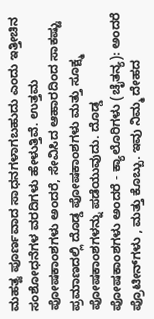ಮಹತ್ವ ಪೂರ್ಣವಾದ ಸಾಧನಗಳಾಗಬಹುದು ಎಂದು ಇತ್ತೀಚಿನ ಸಂಶೋಧನೆಗಳ ವರದಿಗಳು ಹೇಳುತ್ತಿವೆ. ಉತ್ತಮ ಪೋಷಕಾಂಶಗಳು ಅಂದರೆ, ಸೇವಿಸಿದ ಆಹಾರದಿಂದ ಸಾಕಷ್ಟು ಪ್ರಮಾಣದಲ್ಲಿ ದೊಡ್ಡ ಪೋಷಕಾಂಶಗಳು ಮತ್ತು ಸೂಕ್ಷ್ಮ ಪೋಷಕಾಂಶಗಳನ್ನು ಪಡೆಯುವುದು. ದೊಡ್ಡ ಪೋಷಕಾಂಶಗಳು ಅಂದರೆ - ಕ್ಯಾಲೊರಿಗಳು (ಚೈತನ್ಯ): ಅಂದರೆ ಪ್ರೊಟೀನ್‌ಗಳು , ಮತ್ತು ಕೊಬ್ಬು. ಇವು ನಿಮ್ಮ ದೇಹದ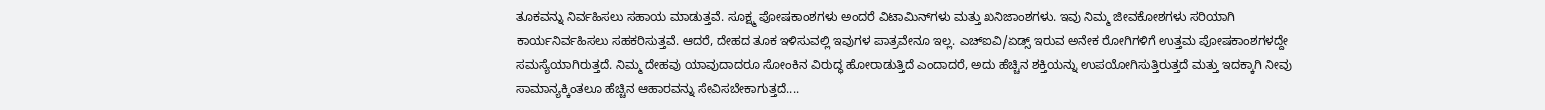ತೂಕವನ್ನು ನಿರ್ವಹಿಸಲು ಸಹಾಯ ಮಾಡುತ್ತವೆ. ಸೂಕ್ಷ್ಮ ಪೋಷಕಾಂಶಗಳು ಅಂದರೆ ವಿಟಾಮಿನ್‌ಗಳು ಮತ್ತು ಖನಿಜಾಂಶಗಳು. ಇವು ನಿಮ್ಮ ಜೀವಕೋಶಗಳು ಸರಿಯಾಗಿ ಕಾರ್ಯನಿರ್ವಹಿಸಲು ಸಹಕರಿಸುತ್ತವೆ. ಆದರೆ, ದೇಹದ ತೂಕ ಇಳಿಸುವಲ್ಲಿ ಇವುಗಳ ಪಾತ್ರವೇನೂ ಇಲ್ಲ. ಎಚ್‌ಐವಿ/ಏಡ್ಸ್‌ ಇರುವ ಅನೇಕ ರೋಗಿಗಳಿಗೆ ಉತ್ತಮ ಪೋಷಕಾಂಶಗಳದ್ದೇ ಸಮಸ್ಯೆಯಾಗಿರುತ್ತದೆ. ನಿಮ್ಮ ದೇಹವು ಯಾವುದಾದರೂ ಸೋಂಕಿನ ವಿರುದ್ಧ ಹೋರಾಡುತ್ತಿದೆ ಎಂದಾದರೆ, ಅದು ಹೆಚ್ಚಿನ ಶಕ್ತಿಯನ್ನು ಉಪಯೋಗಿಸುತ್ತಿರುತ್ತದೆ ಮತ್ತು ಇದಕ್ಕಾಗಿ ನೀವು ಸಾಮಾನ್ಯಕ್ಕಿಂತಲೂ ಹೆಚ್ಚಿನ ಆಹಾರವನ್ನು ಸೇವಿಸಬೇಕಾಗುತ್ತದೆ....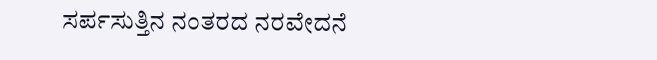ಸರ್ಪಸುತ್ತಿನ ನಂತರದ ನರವೇದನೆ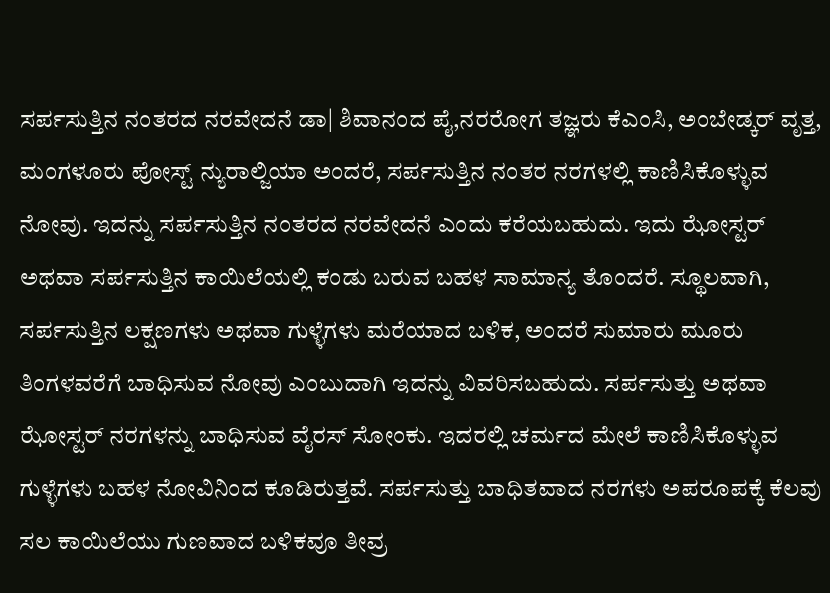ಸರ್ಪಸುತ್ತಿನ ನಂತರದ ನರವೇದನೆ ಡಾ| ಶಿವಾನಂದ ಪೈ,ನರರೋಗ ತಜ್ಞರು ಕೆಎಂಸಿ, ಅಂಬೇಡ್ಕರ್‌ ವೃತ್ತ, ಮಂಗಳೂರು ಪೋಸ್ಟ್‌ ನ್ಯುರಾಲ್ಜಿಯಾ ಅಂದರೆ, ಸರ್ಪಸುತ್ತಿನ ನಂತರ ನರಗಳಲ್ಲಿ ಕಾಣಿಸಿಕೊಳ್ಳುವ ನೋವು. ಇದನ್ನು ಸರ್ಪಸುತ್ತಿನ ನಂತರದ ನರವೇದನೆ ಎಂದು ಕರೆಯಬಹುದು. ಇದು ಝೋಸ್ಟರ್‌ ಅಥವಾ ಸರ್ಪಸುತ್ತಿನ ಕಾಯಿಲೆಯಲ್ಲಿ ಕಂಡು ಬರುವ ಬಹಳ ಸಾಮಾನ್ಯ ತೊಂದರೆ. ಸ್ಥೂಲವಾಗಿ, ಸರ್ಪಸುತ್ತಿನ ಲಕ್ಷಣಗಳು ಅಥವಾ ಗುಳ್ಳೆಗಳು ಮರೆಯಾದ ಬಳಿಕ, ಅಂದರೆ ಸುಮಾರು ಮೂರು ತಿಂಗಳವರೆಗೆ ಬಾಧಿಸುವ ನೋವು ಎಂಬುದಾಗಿ ಇದನ್ನು ವಿವರಿಸಬಹುದು. ಸರ್ಪಸುತ್ತು ಅಥವಾ ಝೋಸ್ಟರ್‌ ನರಗಳನ್ನು ಬಾಧಿಸುವ ವೈರಸ್‌ ಸೋಂಕು. ಇದರಲ್ಲಿ ಚರ್ಮದ ಮೇಲೆ ಕಾಣಿಸಿಕೊಳ್ಳುವ ಗುಳ್ಳೆಗಳು ಬಹಳ ನೋವಿನಿಂದ ಕೂಡಿರುತ್ತವೆ. ಸರ್ಪಸುತ್ತು ಬಾಧಿತವಾದ ನರಗಳು ಅಪರೂಪಕ್ಕೆ ಕೆಲವು ಸಲ ಕಾಯಿಲೆಯು ಗುಣವಾದ ಬಳಿಕವೂ ತೀವ್ರ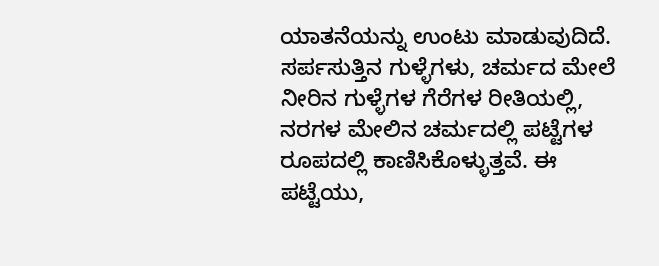ಯಾತನೆಯನ್ನು ಉಂಟು ಮಾಡುವುದಿದೆ. ಸರ್ಪಸುತ್ತಿನ ಗುಳ್ಳೆಗಳು, ಚರ್ಮದ ಮೇಲೆ ನೀರಿನ ಗುಳ್ಳೆಗಳ ಗೆರೆಗಳ ರೀತಿಯಲ್ಲಿ, ನರಗಳ ಮೇಲಿನ ಚರ್ಮದಲ್ಲಿ ಪಟ್ಟೆಗಳ ರೂಪದಲ್ಲಿ ಕಾಣಿಸಿಕೊಳ್ಳುತ್ತವೆ. ಈ ಪಟ್ಟೆಯು,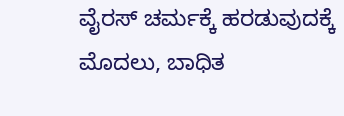ವೈರಸ್‌ ಚರ್ಮಕ್ಕೆ ಹರಡುವುದಕ್ಕೆ ಮೊದಲು, ಬಾಧಿತ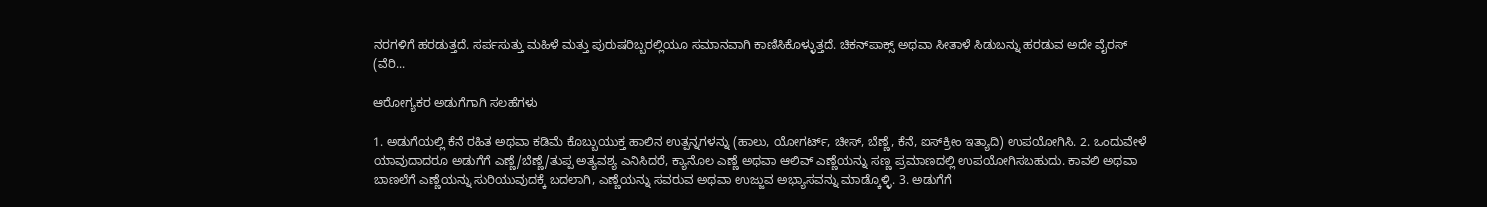ನರಗಳಿಗೆ ಹರಡುತ್ತದೆ. ಸರ್ಪಸುತ್ತು ಮಹಿಳೆ ಮತ್ತು ಪುರುಷರಿಬ್ಬರಲ್ಲಿಯೂ ಸಮಾನವಾಗಿ ಕಾಣಿಸಿಕೊಳ್ಳುತ್ತದೆ. ಚಿಕನ್‌ಪಾಕ್ಸ್‌ ಅಥವಾ ಸೀತಾಳೆ ಸಿಡುಬನ್ನು ಹರಡುವ ಅದೇ ವೈರಸ್‌ (ವೆರಿ...

ಆರೋಗ್ಯಕರ ಅಡುಗೆಗಾಗಿ ಸಲಹೆಗಳು

1. ಅಡುಗೆಯಲ್ಲಿ ಕೆನೆ ರಹಿತ ಅಥವಾ ಕಡಿಮೆ ಕೊಬ್ಬುಯುಕ್ತ ಹಾಲಿನ ಉತ್ಪನ್ನಗಳನ್ನು (ಹಾಲು, ಯೋಗರ್ಟ್‌, ಚೀಸ್‌, ಬೆಣ್ಣೆ, ಕೆನೆ, ಐಸ್‌ಕ್ರೀಂ ಇತ್ಯಾದಿ) ಉಪಯೋಗಿಸಿ. 2. ಒಂದುವೇಳೆ ಯಾವುದಾದರೂ ಅಡುಗೆಗೆ ಎಣ್ಣೆ/ಬೆಣ್ಣೆ/ತುಪ್ಪ ಅತ್ಯವಶ್ಯ ಎನಿಸಿದರೆ, ಕ್ಯಾನೊಲ ಎಣ್ಣೆ ಅಥವಾ ಆಲಿವ್‌ ಎಣ್ಣೆಯನ್ನು ಸಣ್ಣ ಪ್ರಮಾಣದಲ್ಲಿ ಉಪಯೋಗಿಸಬಹುದು. ಕಾವಲಿ ಅಥವಾ ಬಾಣಲೆಗೆ ಎಣ್ಣೆಯನ್ನು ಸುರಿಯುವುದಕ್ಕೆ ಬದಲಾಗಿ, ಎಣ್ಣೆಯನ್ನು ಸವರುವ ಅಥವಾ ಉಜ್ಜುವ ಅಭ್ಯಾಸವನ್ನು ಮಾಡ್ಕೊಳ್ಳಿ. 3. ಅಡುಗೆಗೆ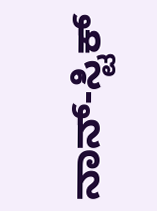ನಾನ್‌-ಸ್ಟಿಕ್‌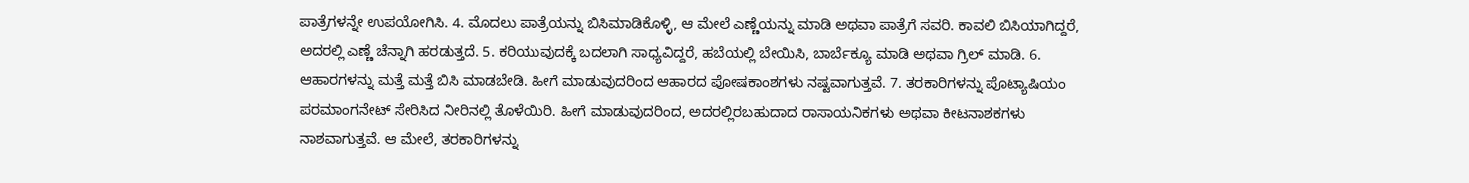ಪಾತ್ರೆಗಳನ್ನೇ ಉಪಯೋಗಿಸಿ. 4. ಮೊದಲು ಪಾತ್ರೆಯನ್ನು ಬಿಸಿಮಾಡಿಕೊಳ್ಳಿ, ಆ ಮೇಲೆ ಎಣ್ಣೆಯನ್ನು ಮಾಡಿ ಅಥವಾ ಪಾತ್ರೆಗೆ ಸವರಿ. ಕಾವಲಿ ಬಿಸಿಯಾಗಿದ್ದರೆ, ಅದರಲ್ಲಿ ಎಣ್ಣೆ ಚೆನ್ನಾಗಿ ಹರಡುತ್ತದೆ. 5. ಕರಿಯುವುದಕ್ಕೆ ಬದಲಾಗಿ ಸಾಧ್ಯವಿದ್ದರೆ, ಹಬೆಯಲ್ಲಿ ಬೇಯಿಸಿ, ಬಾರ್ಬೆಕ್ಯೂ ಮಾಡಿ ಅಥವಾ ಗ್ರಿಲ್‌ ಮಾಡಿ. 6. ಆಹಾರಗಳನ್ನು ಮತ್ತೆ ಮತ್ತೆ ಬಿಸಿ ಮಾಡಬೇಡಿ. ಹೀಗೆ ಮಾಡುವುದರಿಂದ ಆಹಾರದ ಪೋಷಕಾಂಶಗಳು ನಷ್ಟವಾಗುತ್ತವೆ. 7. ತರಕಾರಿಗಳನ್ನು ಪೊಟ್ಯಾಷಿಯಂ ಪರಮಾಂಗನೇಟ್‌ ಸೇರಿಸಿದ ನೀರಿನಲ್ಲಿ ತೊಳೆಯಿರಿ. ಹೀಗೆ ಮಾಡುವುದರಿಂದ, ಅದರಲ್ಲಿರಬಹುದಾದ ರಾಸಾಯನಿಕಗಳು ಅಥವಾ ಕೀಟನಾಶಕಗಳು ನಾಶವಾಗುತ್ತವೆ. ಆ ಮೇಲೆ, ತರಕಾರಿಗಳನ್ನು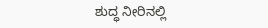ಶುದ್ಧ ನೀರಿನಲ್ಲಿ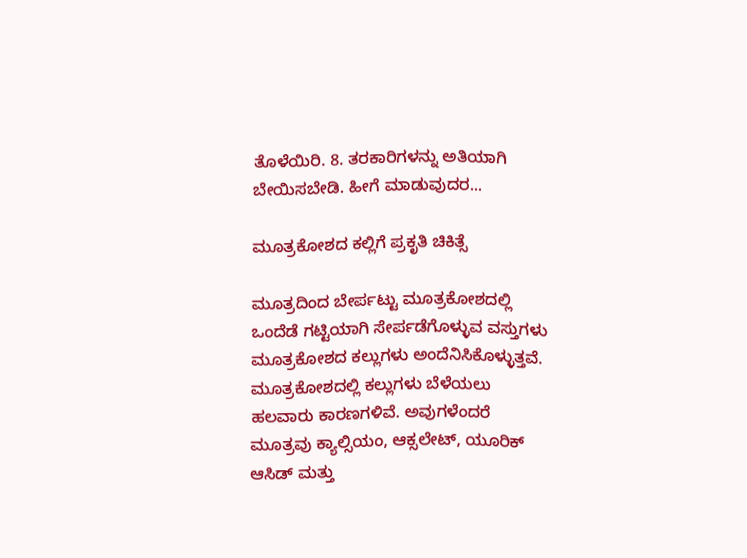ತೊಳೆಯಿರಿ. 8. ತರಕಾರಿಗಳನ್ನು ಅತಿಯಾಗಿ ಬೇಯಿಸಬೇಡಿ. ಹೀಗೆ ಮಾಡುವುದರ...

ಮೂತ್ರಕೋಶದ ಕಲ್ಲಿಗೆ ಪ್ರಕೃತಿ ಚಿಕಿತ್ಸೆ

ಮೂತ್ರದಿಂದ ಬೇರ್ಪಟ್ಟು ಮೂತ್ರಕೋಶದಲ್ಲಿ ಒಂದೆಡೆ ಗಟ್ಟಿಯಾಗಿ ಸೇರ್ಪಡೆಗೊಳ್ಳುವ ವಸ್ತುಗಳು ಮೂತ್ರಕೋಶದ ಕಲ್ಲುಗಳು ಅಂದೆನಿಸಿಕೊಳ್ಳುತ್ತವೆ. ಮೂತ್ರಕೋಶದಲ್ಲಿ ಕಲ್ಲುಗಳು ಬೆಳೆಯಲು ಹಲವಾರು ಕಾರಣಗಳಿವೆ. ಅವುಗಳೆಂದರೆ ಮೂತ್ರವು ಕ್ಯಾಲ್ಸಿಯಂ, ಆಕ್ಸಲೇಟ್, ಯೂರಿಕ್ ಆಸಿಡ್ ಮತ್ತು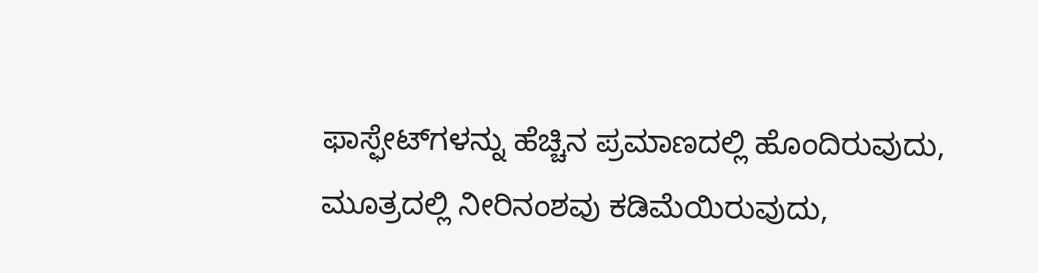ಫಾಸ್ಫೇಟ್‌ಗಳನ್ನು ಹೆಚ್ಚಿನ ಪ್ರಮಾಣದಲ್ಲಿ ಹೊಂದಿರುವುದು, ಮೂತ್ರದಲ್ಲಿ ನೀರಿನಂಶವು ಕಡಿಮೆಯಿರುವುದು,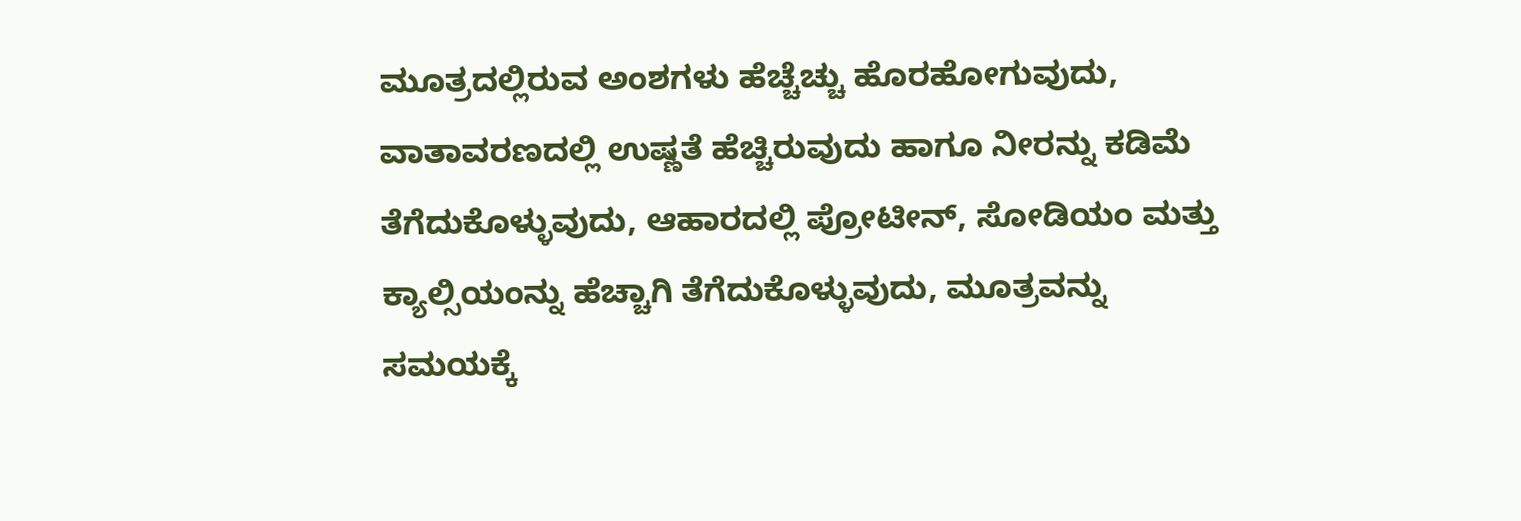ಮೂತ್ರದಲ್ಲಿರುವ ಅಂಶಗಳು ಹೆಚ್ಚೆಚ್ಚು ಹೊರಹೋಗುವುದು, ವಾತಾವರಣದಲ್ಲಿ ಉಷ್ಣತೆ ಹೆಚ್ಚಿರುವುದು ಹಾಗೂ ನೀರನ್ನು ಕಡಿಮೆ ತೆಗೆದುಕೊಳ್ಳುವುದು, ಆಹಾರದಲ್ಲಿ ಪ್ರೋಟೀನ್, ಸೋಡಿಯಂ ಮತ್ತು ಕ್ಯಾಲ್ಸಿಯಂನ್ನು ಹೆಚ್ಚಾಗಿ ತೆಗೆದುಕೊಳ್ಳುವುದು, ಮೂತ್ರವನ್ನು ಸಮಯಕ್ಕೆ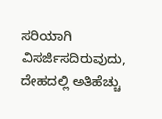ಸರಿಯಾಗಿ ವಿಸರ್ಜಿಸದಿರುವುದು, ದೇಹದಲ್ಲಿ ಅತಿಹೆಚ್ಚು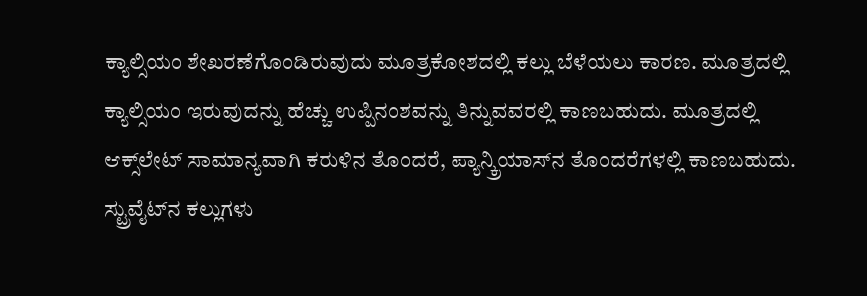ಕ್ಯಾಲ್ಸಿಯಂ ಶೇಖರಣೆಗೊಂಡಿರುವುದು ಮೂತ್ರಕೋಶದಲ್ಲಿ ಕಲ್ಲು ಬೆಳೆಯಲು ಕಾರಣ. ಮೂತ್ರದಲ್ಲಿ ಕ್ಯಾಲ್ಸಿಯಂ ಇರುವುದನ್ನು ಹೆಚ್ಚು ಉಪ್ಪಿನಂಶವನ್ನು ತಿನ್ನುವವರಲ್ಲಿ ಕಾಣಬಹುದು. ಮೂತ್ರದಲ್ಲಿ ಆಕ್ಸ್‌ಲೇಟ್ ಸಾಮಾನ್ಯವಾಗಿ ಕರುಳಿನ ತೊಂದರೆ, ಪ್ಯಾನ್ಕ್ರಿಯಾಸ್‌ನ ತೊಂದರೆಗಳಲ್ಲಿ ಕಾಣಬಹುದು. ಸ್ಟ್ರುವೈಟ್‌ನ ಕಲ್ಲುಗಳು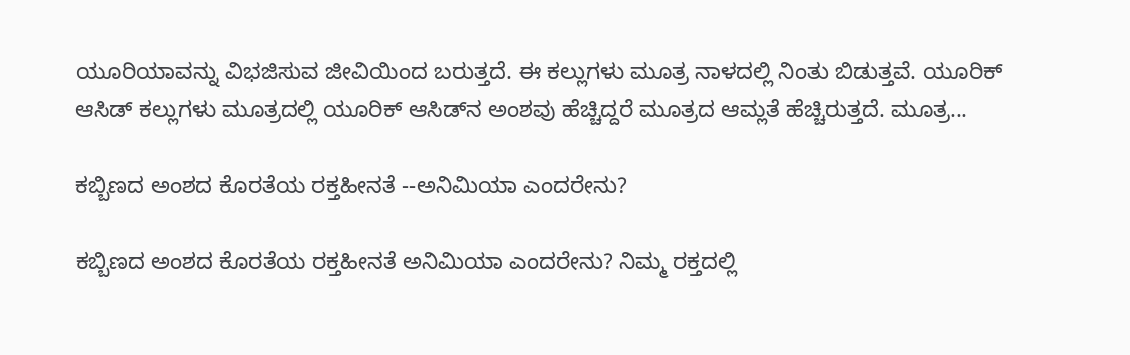ಯೂರಿಯಾವನ್ನು ವಿಭಜಿಸುವ ಜೀವಿಯಿಂದ ಬರುತ್ತದೆ. ಈ ಕಲ್ಲುಗಳು ಮೂತ್ರ ನಾಳದಲ್ಲಿ ನಿಂತು ಬಿಡುತ್ತವೆ. ಯೂರಿಕ್ ಆಸಿಡ್ ಕಲ್ಲುಗಳು ಮೂತ್ರದಲ್ಲಿ ಯೂರಿಕ್ ಆಸಿಡ್‌ನ ಅಂಶವು ಹೆಚ್ಚಿದ್ದರೆ ಮೂತ್ರದ ಆಮ್ಲತೆ ಹೆಚ್ಚಿರುತ್ತದೆ. ಮೂತ್ರ...

ಕಬ್ಬಿಣದ ಅಂಶದ ಕೊರತೆಯ ರಕ್ತಹೀನತೆ --ಅನಿಮಿಯಾ ಎಂದರೇನು?

ಕಬ್ಬಿಣದ ಅಂಶದ ಕೊರತೆಯ ರಕ್ತಹೀನತೆ ಅನಿಮಿಯಾ ಎಂದರೇನು? ನಿಮ್ಮ ರಕ್ತದಲ್ಲಿ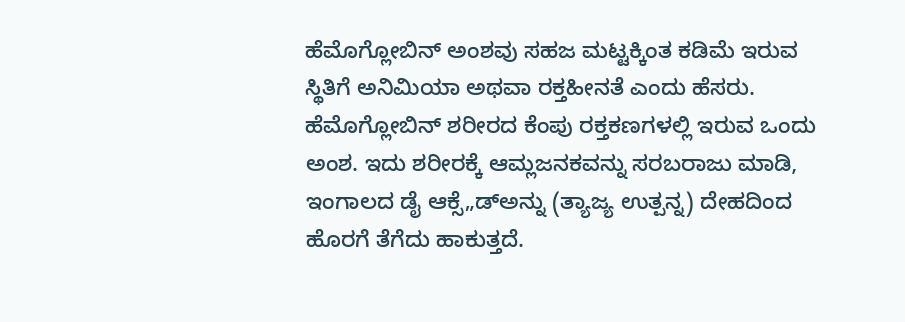ಹೆಮೊಗ್ಲೋಬಿನ್‌ ಅಂಶವು ಸಹಜ ಮಟ್ಟಕ್ಕಿಂತ ಕಡಿಮೆ ಇರುವ ಸ್ಥಿತಿಗೆ ಅನಿಮಿಯಾ ಅಥವಾ ರಕ್ತಹೀನತೆ ಎಂದು ಹೆಸರು. ಹೆಮೊಗ್ಲೋಬಿನ್‌ ಶರೀರದ ಕೆಂಪು ರಕ್ತಕಣಗಳಲ್ಲಿ ಇರುವ ಒಂದು ಅಂಶ. ಇದು ಶರೀರಕ್ಕೆ ಆಮ್ಲಜನಕವನ್ನು ಸರಬರಾಜು ಮಾಡಿ, ಇಂಗಾಲದ ಡೈ ಆಕ್ಸೆ„ಡ್‌ಅನ್ನು (ತ್ಯಾಜ್ಯ ಉತ್ಪನ್ನ) ದೇಹದಿಂದ ಹೊರಗೆ ತೆಗೆದು ಹಾಕುತ್ತದೆ.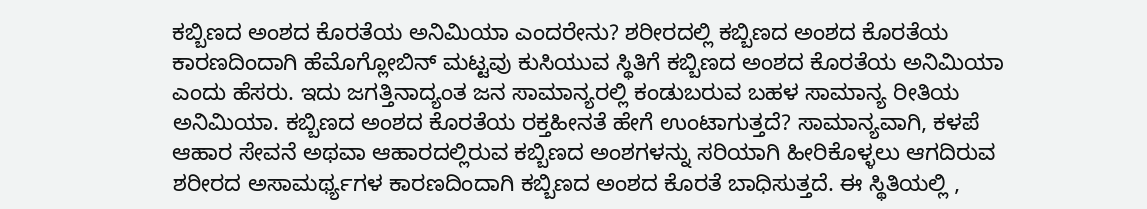ಕಬ್ಬಿಣದ ಅಂಶದ ಕೊರತೆಯ ಅನಿಮಿಯಾ ಎಂದರೇನು? ಶರೀರದಲ್ಲಿ ಕಬ್ಬಿಣದ ಅಂಶದ ಕೊರತೆಯ ಕಾರಣದಿಂದಾಗಿ ಹೆಮೊಗ್ಲೋಬಿನ್‌ ಮಟ್ಟವು ಕುಸಿಯುವ ಸ್ಥಿತಿಗೆ ಕಬ್ಬಿಣದ ಅಂಶದ ಕೊರತೆಯ ಅನಿಮಿಯಾ ಎಂದು ಹೆಸರು. ಇದು ಜಗತ್ತಿನಾದ್ಯಂತ ಜನ ಸಾಮಾನ್ಯರಲ್ಲಿ ಕಂಡುಬರುವ ಬಹಳ ಸಾಮಾನ್ಯ ರೀತಿಯ ಅನಿಮಿಯಾ. ಕಬ್ಬಿಣದ ಅಂಶದ ಕೊರತೆಯ ರಕ್ತಹೀನತೆ ಹೇಗೆ ಉಂಟಾಗುತ್ತದೆ? ಸಾಮಾನ್ಯವಾಗಿ, ಕಳಪೆ ಆಹಾರ ಸೇವನೆ ಅಥವಾ ಆಹಾರದಲ್ಲಿರುವ ಕಬ್ಬಿಣದ ಅಂಶಗಳನ್ನು ಸರಿಯಾಗಿ ಹೀರಿಕೊಳ್ಳಲು ಆಗದಿರುವ ಶರೀರದ ಅಸಾಮರ್ಥ್ಯಗಳ ಕಾರಣದಿಂದಾಗಿ ಕಬ್ಬಿಣದ ಅಂಶದ ಕೊರತೆ ಬಾಧಿಸುತ್ತದೆ. ಈ ಸ್ಥಿತಿಯಲ್ಲಿ ,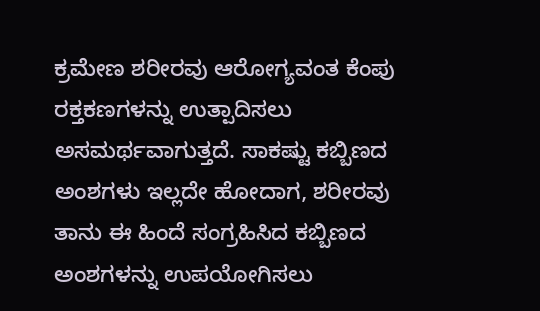ಕ್ರಮೇಣ ಶರೀರವು ಆರೋಗ್ಯವಂತ ಕೆಂಪು ರಕ್ತಕಣಗಳನ್ನು ಉತ್ಪಾದಿಸಲು ಅಸಮರ್ಥವಾಗುತ್ತದೆ. ಸಾಕಷ್ಟು ಕಬ್ಬಿಣದ ಅಂಶಗಳು ಇಲ್ಲದೇ ಹೋದಾಗ, ಶರೀರವು ತಾನು ಈ ಹಿಂದೆ ಸಂಗ್ರಹಿಸಿದ ಕಬ್ಬಿಣದ ಅಂಶಗಳನ್ನು ಉಪಯೋಗಿಸಲು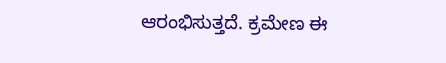ಆರಂಭಿಸುತ್ತದೆ. ಕ್ರಮೇಣ ಈ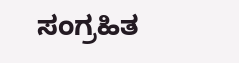ಸಂಗ್ರಹಿತ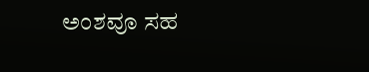ಅಂಶವೂ ಸಹ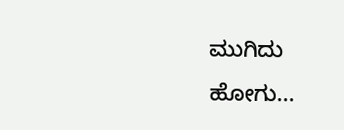ಮುಗಿದು ಹೋಗು...